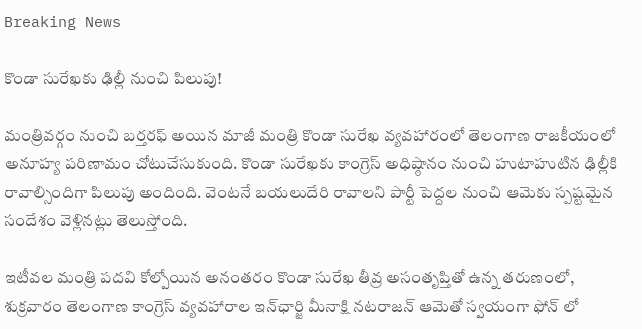Breaking News

కొండా సురేఖకు ఢిల్లీ నుంచి పిలుపు!

మంత్రివర్గం నుంచి బర్తరఫ్ అయిన మాజీ మంత్రి కొండా సురేఖ వ్యవహారంలో తెలంగాణ రాజకీయంలో అనూహ్య పరిణామం చోటుచేసుకుంది. కొండా సురేఖకు కాంగ్రెస్ అధిష్ఠానం నుంచి హుటాహుటిన ఢిల్లీకి రావాల్సిందిగా పిలుపు అందింది. వెంటనే బయలుదేరి రావాలని పార్టీ పెద్దల నుంచి ఆమెకు స్పష్టమైన సందేశం వెళ్లినట్లు తెలుస్తోంది.

ఇటీవల మంత్రి పదవి కోల్పోయిన అనంతరం కొండా సురేఖ తీవ్ర అసంతృప్తితో ఉన్న తరుణంలో, శుక్రవారం తెలంగాణ కాంగ్రెస్ వ్యవహారాల ఇన్‌ఛార్జి మీనాక్షి నటరాజన్ ఆమెతో స్వయంగా ఫోన్ లో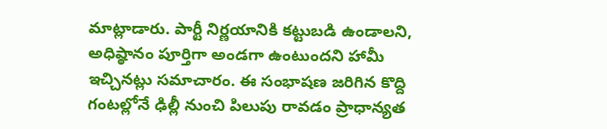మాట్లాడారు. పార్టీ నిర్ణయానికి కట్టుబడి ఉండాలని, అధిష్ఠానం పూర్తిగా అండగా ఉంటుందని హామీ ఇచ్చినట్లు సమాచారం. ఈ సంభాషణ జరిగిన కొద్ది గంటల్లోనే ఢిల్లీ నుంచి పిలుపు రావడం ప్రాధాన్యత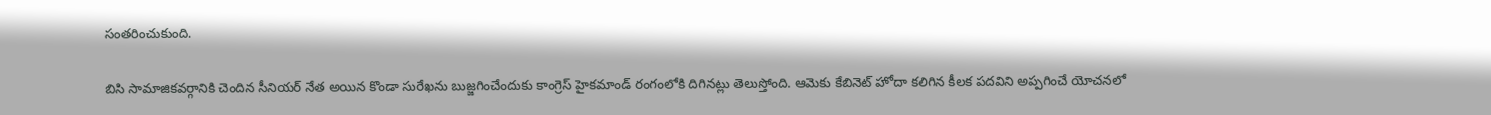సంతరించుకుంది.

బిసి సామాజికవర్గానికి చెందిన సీనియర్ నేత అయిన కొండా సురేఖను బుజ్జగించేందుకు కాంగ్రెస్ హైకమాండ్ రంగంలోకి దిగినట్లు తెలుస్తోంది. ఆమెకు కేబినెట్ హోదా కలిగిన కీలక పదవిని అప్పగించే యోచనలో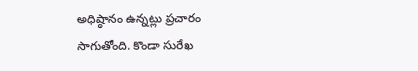అధిష్ఠానం ఉన్నట్లు ప్రచారం సాగుతోంది. కొండా సురేఖ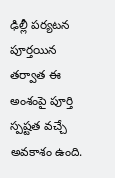ఢిల్లీ పర్యటన పూర్తయిన తర్వాత ఈ అంశంపై పూర్తి స్పష్టత వచ్చే అవకాశం ఉంది.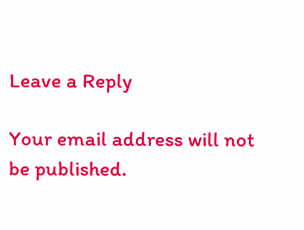Leave a Reply

Your email address will not be published.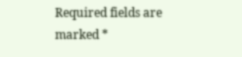Required fields are marked *